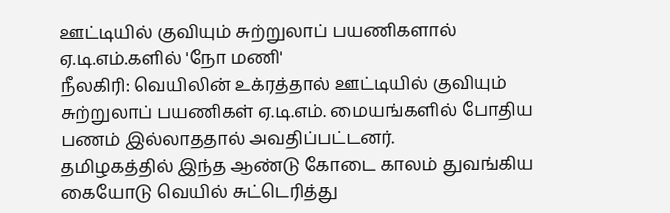ஊட்டியில் குவியும் சுற்றுலாப் பயணிகளால் ஏ.டி.எம்.களில் 'நோ மணி'
நீலகிரி: வெயிலின் உக்ரத்தால் ஊட்டியில் குவியும் சுற்றுலாப் பயணிகள் ஏ.டி.எம். மையங்களில் போதிய பணம் இல்லாததால் அவதிப்பட்டனர்.
தமிழகத்தில் இந்த ஆண்டு கோடை காலம் துவங்கிய கையோடு வெயில் சுட்டெரித்து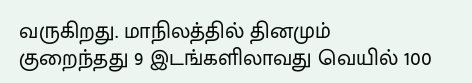வருகிறது. மாநிலத்தில் தினமும் குறைந்தது 9 இடங்களிலாவது வெயில் 100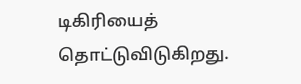டிகிரியைத் தொட்டுவிடுகிறது.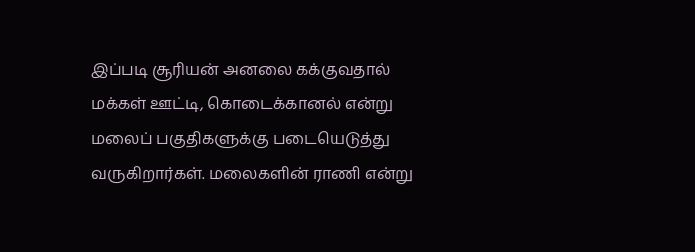இப்படி சூரியன் அனலை கக்குவதால் மக்கள் ஊட்டி, கொடைக்கானல் என்று மலைப் பகுதிகளுக்கு படையெடுத்து வருகிறார்கள். மலைகளின் ராணி என்று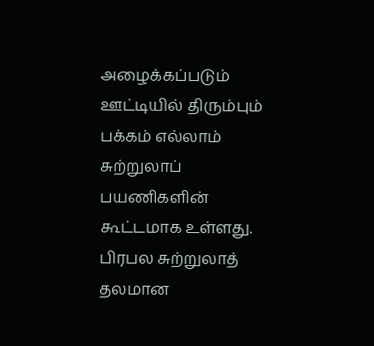அழைக்கப்படும் ஊட்டியில் திரும்பும் பக்கம் எல்லாம் சுற்றுலாப் பயணிகளின் கூட்டமாக உள்ளது.
பிரபல சுற்றுலாத் தலமான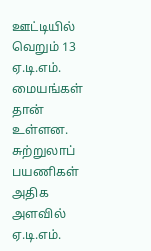ஊட்டியில் வெறும் 13 ஏ.டி.எம். மையங்கள் தான் உள்ளன. சுற்றுலாப் பயணிகள் அதிக அளவில் ஏ.டி.எம்.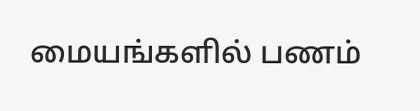மையங்களில் பணம்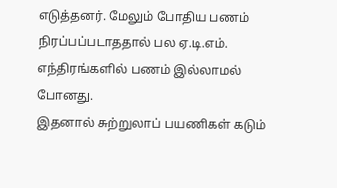எடுத்தனர். மேலும் போதிய பணம் நிரப்பப்படாததால் பல ஏ.டி.எம். எந்திரங்களில் பணம் இல்லாமல் போனது.
இதனால் சுற்றுலாப் பயணிகள் கடும்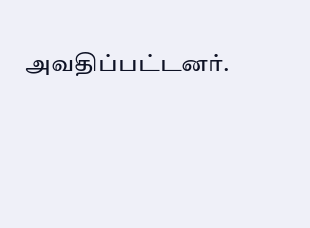அவதிப்பட்டனர்.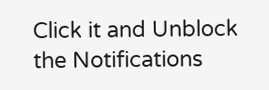Click it and Unblock the Notifications